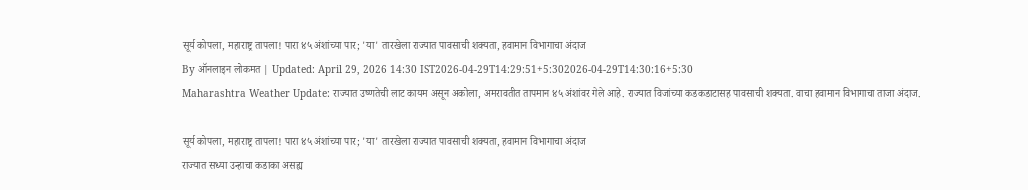सूर्य कोपला, महाराष्ट्र तापला! पारा ४५ अंशांच्या पार; 'या' तारखेला राज्यात पावसाची शक्यता, हवामान विभागाचा अंदाज
By ऑनलाइन लोकमत | Updated: April 29, 2026 14:30 IST2026-04-29T14:29:51+5:302026-04-29T14:30:16+5:30
Maharashtra Weather Update: राज्यात उष्णतेची लाट कायम असून अकोला, अमरावतीत तापमान ४५ अंशांवर गेले आहे. राज्यात विजांच्या कडकडाटासह पावसाची शक्यता. वाचा हवामान विभागाचा ताजा अंदाज.

सूर्य कोपला, महाराष्ट्र तापला! पारा ४५ अंशांच्या पार; 'या' तारखेला राज्यात पावसाची शक्यता, हवामान विभागाचा अंदाज
राज्यात सध्या उन्हाचा कडाका असह्य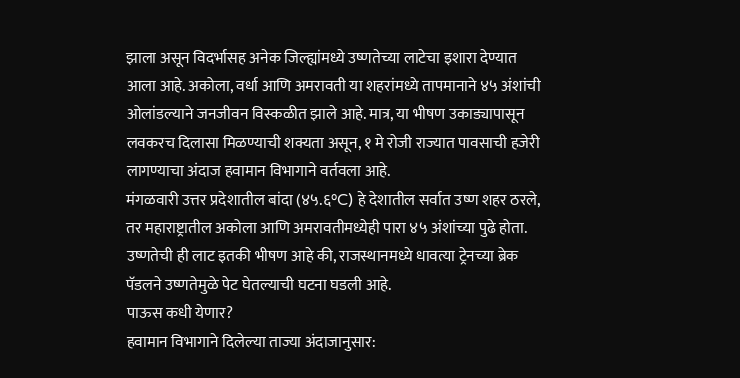झाला असून विदर्भासह अनेक जिल्ह्यांमध्ये उष्णतेच्या लाटेचा इशारा देण्यात आला आहे. अकोला, वर्धा आणि अमरावती या शहरांमध्ये तापमानाने ४५ अंशांची ओलांडल्याने जनजीवन विस्कळीत झाले आहे. मात्र, या भीषण उकाड्यापासून लवकरच दिलासा मिळण्याची शक्यता असून, १ मे रोजी राज्यात पावसाची हजेरी लागण्याचा अंदाज हवामान विभागाने वर्तवला आहे.
मंगळवारी उत्तर प्रदेशातील बांदा (४५.६°C) हे देशातील सर्वात उष्ण शहर ठरले, तर महाराष्ट्रातील अकोला आणि अमरावतीमध्येही पारा ४५ अंशांच्या पुढे होता. उष्णतेची ही लाट इतकी भीषण आहे की, राजस्थानमध्ये धावत्या ट्रेनच्या ब्रेक पॅडलने उष्णतेमुळे पेट घेतल्याची घटना घडली आहे.
पाऊस कधी येणार?
हवामान विभागाने दिलेल्या ताज्या अंदाजानुसार: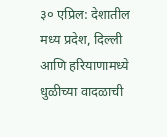३० एप्रिल: देशातील मध्य प्रदेश, दिल्ली आणि हरियाणामध्ये धुळीच्या वादळाची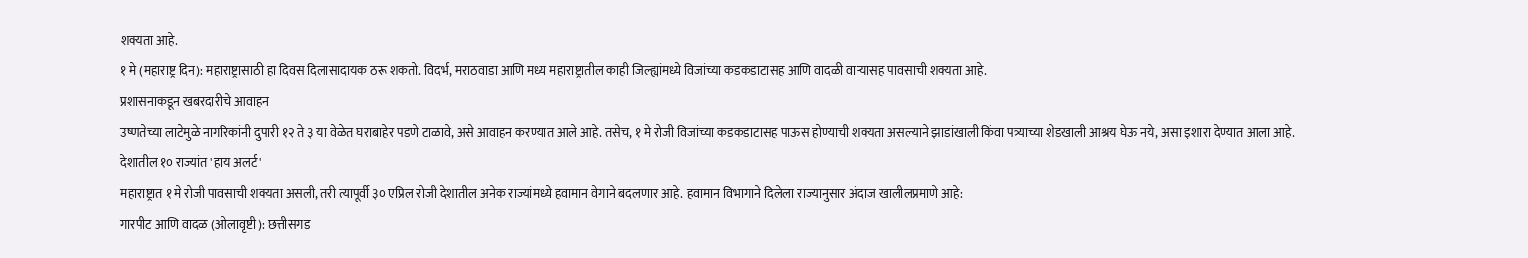शक्यता आहे.
१ मे (महाराष्ट्र दिन): महाराष्ट्रासाठी हा दिवस दिलासादायक ठरू शकतो. विदर्भ, मराठवाडा आणि मध्य महाराष्ट्रातील काही जिल्ह्यांमध्ये विजांच्या कडकडाटासह आणि वादळी वाऱ्यासह पावसाची शक्यता आहे.
प्रशासनाकडून खबरदारीचे आवाहन
उष्णतेच्या लाटेमुळे नागरिकांनी दुपारी १२ ते ३ या वेळेत घराबाहेर पडणे टाळावे, असे आवाहन करण्यात आले आहे. तसेच, १ मे रोजी विजांच्या कडकडाटासह पाऊस होण्याची शक्यता असल्याने झाडांखाली किंवा पत्र्याच्या शेडखाली आश्रय घेऊ नये, असा इशारा देण्यात आला आहे.
देशातील १० राज्यांत 'हाय अलर्ट'
महाराष्ट्रात १ मे रोजी पावसाची शक्यता असली, तरी त्यापूर्वी ३० एप्रिल रोजी देशातील अनेक राज्यांमध्ये हवामान वेगाने बदलणार आहे. हवामान विभागाने दिलेला राज्यानुसार अंदाज खालीलप्रमाणे आहे:
गारपीट आणि वादळ (ओलावृष्टी): छत्तीसगड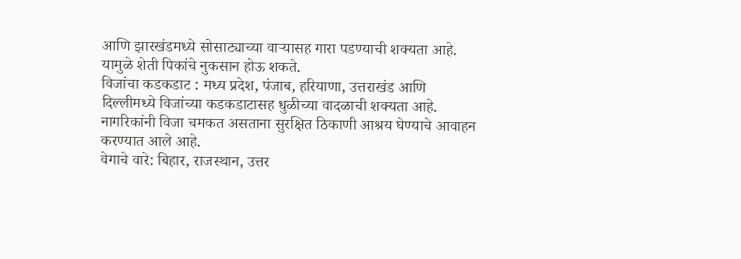आणि झारखंडमध्ये सोसाट्याच्या वाऱ्यासह गारा पडण्याची शक्यता आहे. यामुळे शेती पिकांचे नुकसान होऊ शकते.
विजांचा कडकडाट : मध्य प्रदेश, पंजाब, हरियाणा, उत्तराखंड आणि दिल्लीमध्ये विजांच्या कडकडाटासह धुळीच्या वादळाची शक्यता आहे. नागरिकांनी विजा चमकत असताना सुरक्षित ठिकाणी आश्रय घेण्याचे आवाहन करण्यात आले आहे.
वेगाचे वारे: बिहार, राजस्थान, उत्तर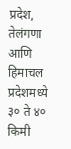प्रदेश, तेलंगणा आणि हिमाचल प्रदेशमध्ये ३० ते ४० किमी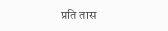प्रति तास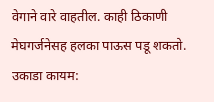वेगाने वारे वाहतील. काही ठिकाणी मेघगर्जनेसह हलका पाऊस पडू शकतो.
उकाडा कायम: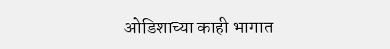ओडिशाच्या काही भागात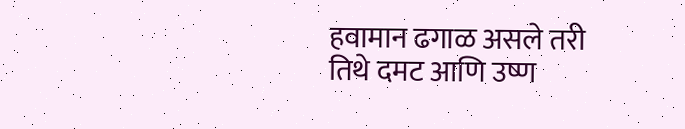हवामान ढगाळ असले तरी तिथे दमट आणि उष्ण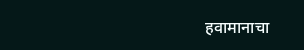हवामानाचा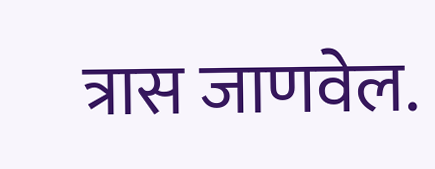त्रास जाणवेल.